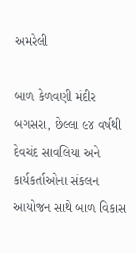અમરેલી

બાળ કેળવણી મંદીર બગસરા, છેલ્લા ૯૪ વર્ષથી દેવચંદ સાવલિયા અને કાર્યકર્તાઓના સંકલન આયોજન સાથે બાળ વિકાસ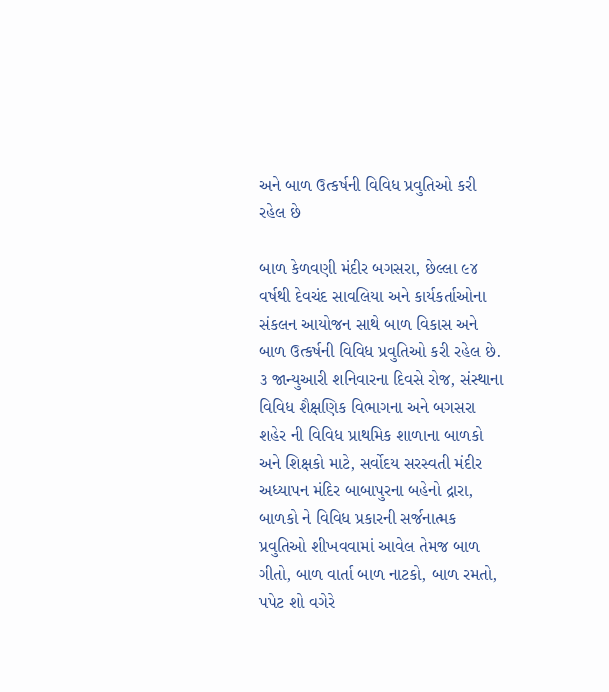અને બાળ ઉત્કર્ષની વિવિધ પ્રવુતિઓ કરી રહેલ છે

બાળ કેળવણી મંદીર બગસરા, છેલ્લા ૯૪ વર્ષથી દેવચંદ સાવલિયા અને કાર્યકર્તાઓના સંકલન આયોજન સાથે બાળ વિકાસ અને બાળ ઉત્કર્ષની વિવિધ પ્રવુતિઓ કરી રહેલ છે. ૩ જાન્યુઆરી શનિવારના દિવસે રોજ, સંસ્થાના વિવિધ શૈક્ષણિક વિભાગના અને બગસરા શહેર ની વિવિધ પ્રાથમિક શાળાના બાળકો અને શિક્ષકો માટે, સર્વોદય સરસ્વતી મંદીર અધ્યાપન મંદિર બાબાપુરના બહેનો દ્રારા, બાળકો ને વિવિધ પ્રકારની સર્જનાત્મક પ્રવુતિઓ શીખવવામાં આવેલ તેમજ બાળ ગીતો, બાળ વાર્તા બાળ નાટકો, બાળ રમતો, પપેટ શો વગેરે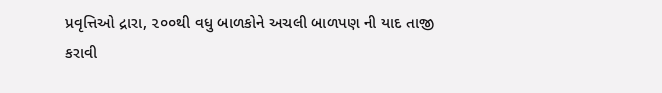પ્રવૃત્તિઓ દ્રારા, ૨૦૦થી વધુ બાળકોને અચલી બાળપણ ની યાદ તાજી કરાવી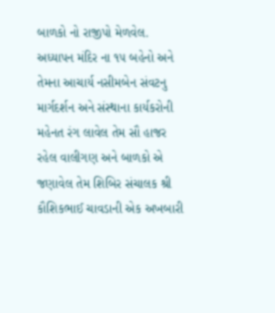બાળકો નો રાજીપો મેળવેલ. અધ્યાપન મંદિર ના ૧૫ બહેનો અને તેમના આચાર્ય નસીમબેન સંવટનુ માર્ગદર્શન અને સંસ્થાના કાર્યકરોની મહેનત રંગ લાવેલ તેમ સૌ હાજર રહેલ વાલીગણ અને બાળકો એ જણાવેલ તેમ શિબિર સંચાલક શ્રી કૌશિકભાઈ ચાવડાની એક અખબારી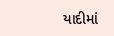યાદીમાં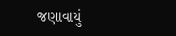જણાવાયું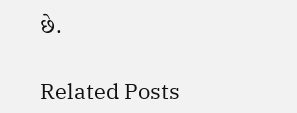છે.

Related Posts